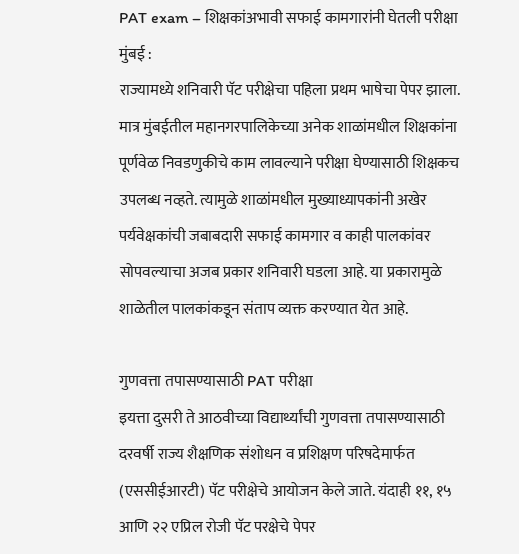PAT exam – शिक्षकांअभावी सफाई कामगारांनी घेतली परीक्षा
मुंबई :
राज्यामध्ये शनिवारी पॅट परीक्षेचा पहिला प्रथम भाषेचा पेपर झाला. मात्र मुंबईतील महानगरपालिकेच्या अनेक शाळांमधील शिक्षकांना पूर्णवेळ निवडणुकीचे काम लावल्याने परीक्षा घेण्यासाठी शिक्षकच उपलब्ध नव्हते. त्यामुळे शाळांमधील मुख्याध्यापकांनी अखेर पर्यवेक्षकांची जबाबदारी सफाई कामगार व काही पालकांवर सोपवल्याचा अजब प्रकार शनिवारी घडला आहे. या प्रकारामुळे शाळेतील पालकांकडून संताप व्यक्त करण्यात येत आहे.

गुणवत्ता तपासण्यासाठी PAT परीक्षा
इयत्ता दुसरी ते आठवीच्या विद्यार्थ्यांची गुणवत्ता तपासण्यासाठी दरवर्षी राज्य शैक्षणिक संशोधन व प्रशिक्षण परिषदेमार्फत (एससीईआरटी) पॅट परीक्षेचे आयोजन केले जाते. यंदाही ११, १५ आणि २२ एप्रिल रोजी पॅट परक्षेचे पेपर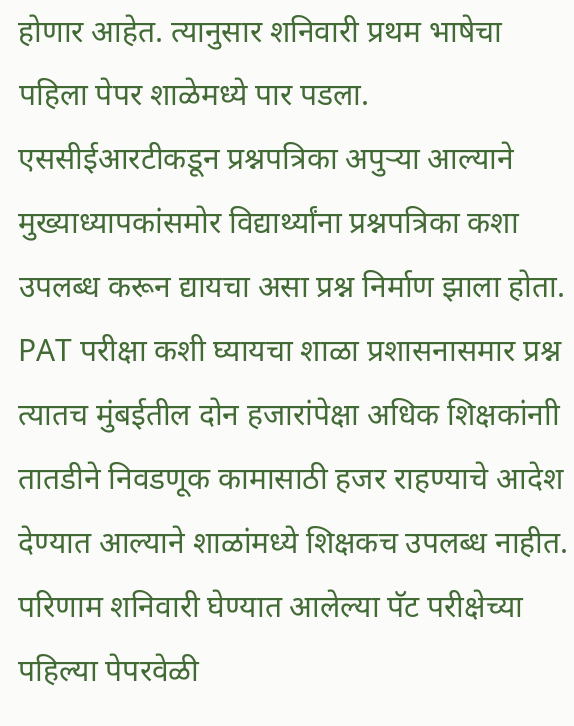होणार आहेत. त्यानुसार शनिवारी प्रथम भाषेचा पहिला पेपर शाळेमध्ये पार पडला. एससीईआरटीकडून प्रश्नपत्रिका अपुऱ्या आल्याने मुख्याध्यापकांसमोर विद्यार्थ्यांना प्रश्नपत्रिका कशा उपलब्ध करून द्यायचा असा प्रश्न निर्माण झाला होता.
PAT परीक्षा कशी घ्यायचा शाळा प्रशासनासमार प्रश्न
त्यातच मुंबईतील दोन हजारांपेक्षा अधिक शिक्षकांनाी तातडीने निवडणूक कामासाठी हजर राहण्याचे आदेश देण्यात आल्याने शाळांमध्ये शिक्षकच उपलब्ध नाहीत. परिणाम शनिवारी घेण्यात आलेल्या पॅट परीक्षेच्या पहिल्या पेपरवेळी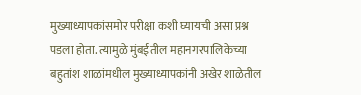मुख्याध्यापकांसमोर परीक्षा कशी घ्यायची असा प्रश्न पडला होता. त्यामुळे मुंबईतील महानगरपालिकेच्या बहुतांश शाळांमधील मुख्याध्यापकांनी अखेर शाळेतील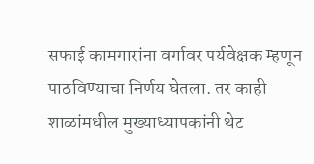सफाई कामगारांना वर्गावर पर्यवेक्षक म्हणून पाठविण्याचा निर्णय घेतला. तर काही शाळांमधील मुख्याध्यापकांनी थेट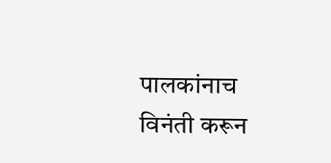पालकांनाच विनंती करून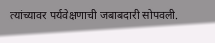त्यांच्यावर पर्यवेक्षणाची जबाबदारी सोपवली.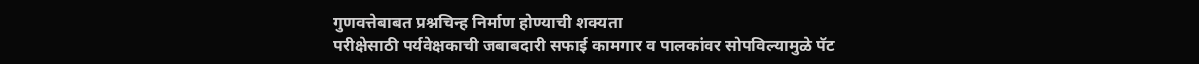गुणवत्तेबाबत प्रश्नचिन्ह निर्माण होण्याची शक्यता
परीक्षेसाठी पर्यवेक्षकाची जबाबदारी सफाई कामगार व पालकांवर सोपविल्यामुळे पॅट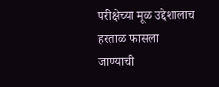परीक्षेच्या मूळ उद्देशालाच हरताळ फासला जाण्याची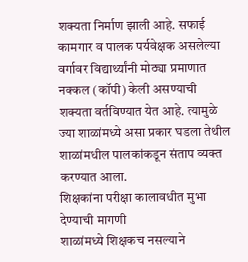शक्यता निर्माण झाली आहे. सफाई कामगार व पालक पर्यवेक्षक असलेल्या वर्गावर विद्यार्थ्यांनी मोठ्या प्रमाणात नक्कल (कॉपी) केली असण्याची शक्यता वर्तविण्यात येत आहे. त्यामुळे ज्या शाळांमध्ये असा प्रकार घडला तेथील शाळांमधील पालकांकडून संताप व्यक्त करण्यात आला.
शिक्षकांना परीक्षा कालावधीत मुभा देण्याची मागणी
शाळांमध्ये शिक्षकच नसल्याने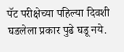पॅट परीक्षेच्या पहिल्या दिवशी घडलेला प्रकार पुढे घडू नये.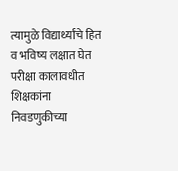त्यामुळे विद्यार्थ्यांचे हित व भविष्य लक्षात घेत परीक्षा कालावधीत शिक्षकांना निवडणुकीच्या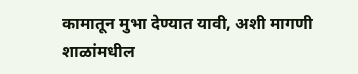कामातून मुभा देण्यात यावी, अशी मागणी शाळांमधील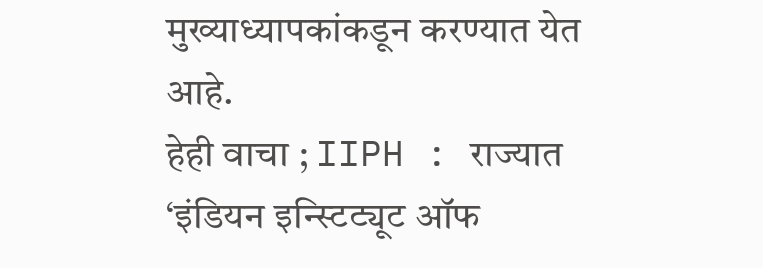मुख्याध्यापकांकडून करण्यात येत आहे.
हेही वाचा ; IIPH : राज्यात ‘इंडियन इन्स्टिट्यूट ऑफ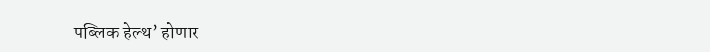पब्लिक हेल्थ’ होणार